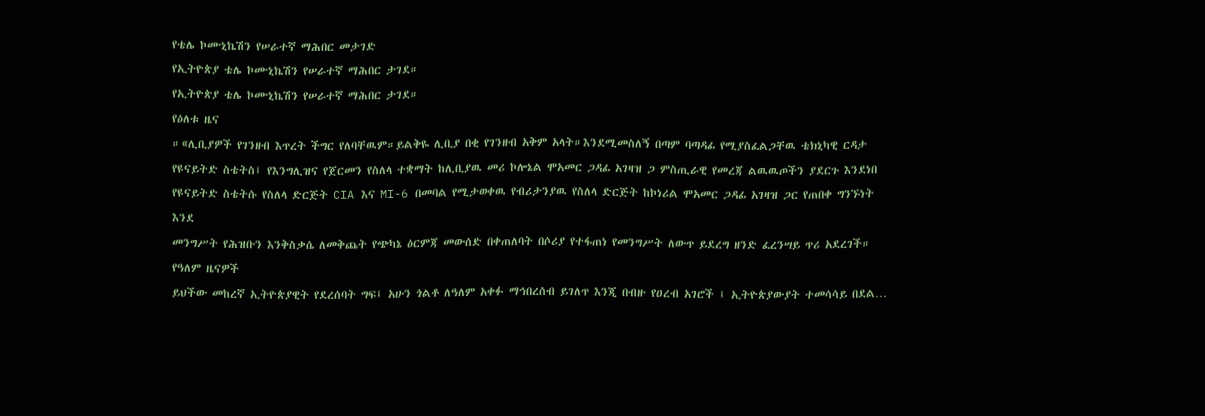የቴሌ ኮሙኒኬሽን የሠራተኛ ማሕበር መታገድ
የኢትዮጵያ ቴሌ ኮሙኒኬሽን የሠራተኛ ማሕበር ታገደ።
የኢትዮጵያ ቴሌ ኮሙኒኬሽን የሠራተኛ ማሕበር ታገደ።
የዕለቱ ዜና
።«ሊቢያዎች የገንዘብ እጥረት ችግር የለባቸዉም።ይልቅዬ ሊቢያ በቂ የገንዘብ አቅም አላት።እንደሚመስለኝ በጣም ባጣዳፊ የሚያስፈልጋቸዉ ቴክኒካዊ ርዳታ
የዩናይትድ ስቴትስ፤ የእንግሊዝና የጀርመን የስለላ ተቋማት ከሊቢያዉ መሪ ኮሎኔል ሞአመር ጋዳፊ አገዛዝ ጋ ምስጢራዊ የመረጃ ልዉዉጦችን ያደርጉ እንደነበ
የዩናይትድ ስቴትሱ የስለላ ድርጅት CIA እና MI-6 በመባል የሚታወቀዉ የብሪታንያዉ የስለላ ድርጅት ከኮነሪል ሞአመር ጋዳፊ አገዛዝ ጋር የጠበቀ ግንኙነት እንደ
መንግሥት የሕዝቡን እንቅስቃሴ ለመቅጨት የጭካኔ ዕርምጃ መውሰድ በቀጠለባት በሶሪያ የተፋጠነ የመንግሥት ለውጥ ይደረግ ዘንድ ፈረንሣይ ጥሪ አደረገች።
የዓለም ዜናዎች
ይህችው መከረኛ ኢትዮጵያዊት የደረሰባት ግፍ፤ አሁን ጎልቶ ለዓለም አቀፉ ማኅበረሰብ ይገለጥ እንጂ በብዙ የዐረብ አገሮች ፤ ኢትዮጵያውያት ተመሳሳይ በደል…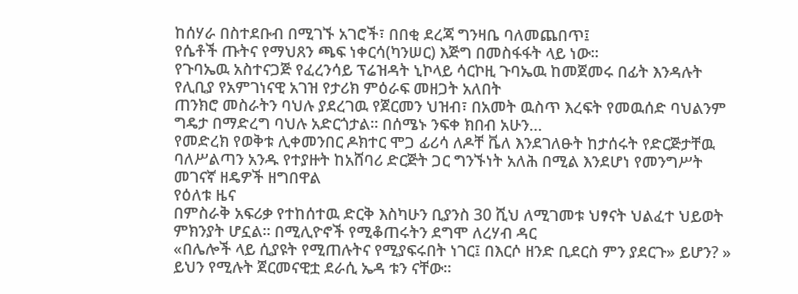ከሰሃራ በስተደቡብ በሚገኙ አገሮች፣ በበቂ ደረጃ ግንዛቤ ባለመጨበጥ፤
የሴቶች ጡትና የማህጸን ጫፍ ነቀርሳ(ካንሠር) እጅግ በመስፋፋት ላይ ነው።
የጉባኤዉ አስተናጋጅ የፈረንሳይ ፕሬዝዳት ኒኮላይ ሳርኮዚ ጉባኤዉ ከመጀመሩ በፊት እንዳሉት የሊቢያ የአምገነናዊ አገዝ የታሪክ ምዕራፍ መዘጋት አለበት
ጠንክሮ መስራትን ባህሉ ያደረገዉ የጀርመን ህዝብ፣ በአመት ዉስጥ እረፍት የመዉሰድ ባህልንም ግዴታ በማድረግ ባህሉ አድርጎታል። በሰሜኑ ንፍቀ ክበብ አሁን…
የመድረክ የወቅቱ ሊቀመንበር ዶክተር ሞጋ ፊሪሳ ለዶቸ ቬለ እንደገለፁት ከታሰሩት የድርጅታቸዉ ባለሥልጣን አንዱ የተያዙት ከአሸባሪ ድርጅት ጋር ግንኙነት አለሕ በሚል እንደሆነ የመንግሥት መገናኛ ዘዴዎች ዘግበዋል
የዕለቱ ዜና
በምስራቅ አፍሪቃ የተከሰተዉ ድርቅ እስካሁን ቢያንስ 30 ሺህ ለሚገመቱ ህፃናት ህልፈተ ህይወት ምክንያት ሆኗል። በሚሊዮኖች የሚቆጠሩትን ደግሞ ለረሃብ ዳር
«በሌሎች ላይ ሲያዩት የሚጠሉትና የሚያፍሩበት ነገር፤ በእርሶ ዘንድ ቢደርስ ምን ያደርጉ» ይሆን? » ይህን የሚሉት ጀርመናዊቷ ደራሲ ኤዳ ቱን ናቸው።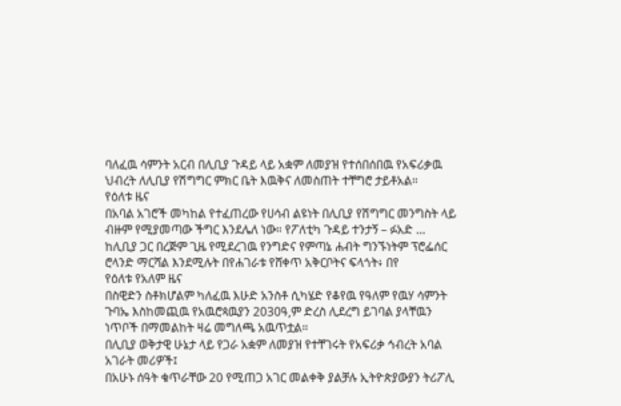ባለፈዉ ሳምንት አርብ በሊቢያ ጉዳይ ላይ አቋም ለመያዝ የተሰበሰበዉ የአፍሪቃዉ ህብረት ለሊቢያ የሽግግር ምክር ቤት እዉቅና ለመስጠት ተቸግሮ ታይቶአል።
የዕለቱ ዜና
በአባል አገሮች መካከል የተፈጠረው የሀሳብ ልዩነት በሊቢያ የሽግግር መንግስት ላይ ብዙም የሚያመጣው ችግር እንደሌለ ነው። የፖለቲካ ጉዳይ ተንታኝ – ፉአድ …
ከሊቢያ ጋር በረጅም ጊዜ የሚደረገዉ የንግድና የምጣኔ ሐብት ግንኙነትም ፕሮፌሰር ሮላንድ ማርሻል እንደሚሉት በየሐገራቱ የሸቀጥ አቅርቦትና ፍላጎት፥ በየ
የዕለቱ የአለም ዜና
በስዊድን ስቶክሆልም ካለፈዉ እሁድ አንስቶ ሲካሄድ የቆየዉ የዓለም የዉሃ ሳምንት ጉባኤ እስከመጪዉ የአዉሮጳዉያን 2030ዓ,ም ድረስ ሊደረግ ይገባል ያላቸዉን ነጥቦች በማመልከት ዛሬ መግለጫ አዉጥቷል።
በሊቢያ ወቅታዊ ሁኔታ ላይ የጋራ አቋም ለመያዝ የተቸገሩት የአፍሪቃ ኅብረት አባል አገራት መሪዎች፤
በአሁኑ ሰዓት ቁጥራቸው 20 የሚጠጋ አገር መልቀቅ ያልቻሉ ኢትዮጵያውያን ትሪፖሊ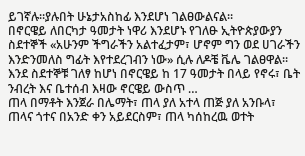ይገኛሉ።ያሉበት ሁኔታአስከፊ እንደሆነ ገልፀውልናል።
በኖርዌይ ለበርካታ ዓመታት ነዋሪ እንደሆኑ የገለፁ ኢትዮጵያውያን ስደተኞች «አሁንም ችግራችን አልተፈታም፣ ሆኖም ግን ወደ ሀገራችን እንድንመለስ ግፊት እየተደረገብን ነው» ሲሉ ለዶቼ ቬሌ ገልፀዋል። እንደ ስደተኞቹ ገለፃ ከሆነ በኖርዌይ ከ 17 ዓመታት በላይ የኖሩ፣ ቤት ንብረት እና ቤተሰብ እዛው ኖርዌይ ውስጥ …
ጠላ በማቶት እንጀራ በሌማት፣ ጠላ ያለ አተላ ጠጅ ያለ አንቡላ፣ ጠላና ጎተና በአንድ ቀን አይደርስም፣ ጠላ ካሰከረዉ ወተት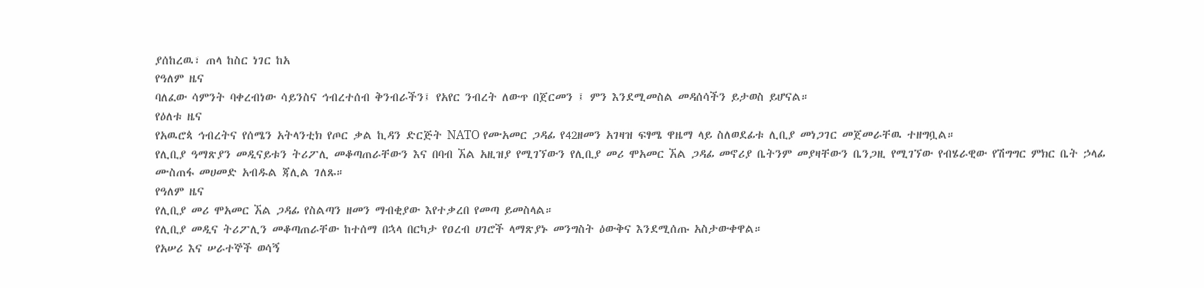ያሰከረዉ፣ ጠላ ከስር ነገር ከአ
የዓለም ዜና
ባለፈው ሳምንት ባቀረብነው ሳይንስና ኅብረተሰብ ቅንብራችን፤ የአየር ንብረት ለውጥ በጀርመን ፤ ምን እንደሚመስል መዳሰሳችን ይታወስ ይሆናል።
የዕለቱ ዜና
የአዉሮጳ ኅብረትና የሰሜን አትላንቲክ የጦር ቃል ኪዳን ድርጅት NATO የሙአመር ጋዳፊ የ42ዘመን አገዛዝ ፍፃሜ ዋዜማ ላይ ስለወደፊቱ ሊቢያ መነጋገር መጀመራቸዉ ተዘግቧል።
የሊቢያ ዓማጽያን መዲናይቱን ትሪፖሊ መቆጣጠራቸውን እና በባብ ኧል አዚዝያ የሚገኘውን የሊቢያ መሪ ሞአመር ኧል ጋዳፊ መኖሪያ ቤትንም መያዛቸውን ቤንጋዚ የሚገኘው የብሄራዊው የሽግግር ምክር ቤት ኃላፊ ሙስጠፋ መሀመድ አብዱል ጃሊል ገለጹ።
የዓለም ዜና
የሊቢያ መሪ ሞአመር ኧል ጋዳፊ የስልጣን ዘመን ማብቂያው እየተቃረበ የመጣ ይመስላል።
የሊቢያ መዲና ትሪፖሊን መቆጣጠራቸው ከተሰማ በኋላ በርካታ የዐረብ ሀገሮች ላማጽያኑ መንግስት ዕውቅና እንደሚሰጡ አስታውቀዋል።
የአሠሪ እና ሠራተኞች ወሳኝ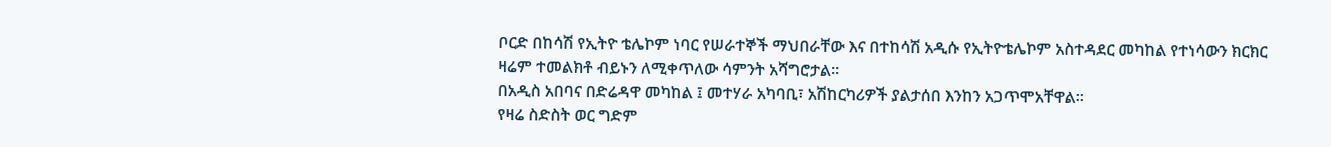ቦርድ በከሳሽ የኢትዮ ቴሌኮም ነባር የሠራተኞች ማህበራቸው እና በተከሳሽ አዲሱ የኢትዮቴሌኮም አስተዳደር መካከል የተነሳውን ክርክር ዛሬም ተመልክቶ ብይኑን ለሚቀጥለው ሳምንት አሻግሮታል።
በአዲስ አበባና በድሬዳዋ መካከል ፤ መተሃራ አካባቢ፣ አሽከርካሪዎች ያልታሰበ እንከን አጋጥሞአቸዋል።
የዛሬ ስድስት ወር ግድም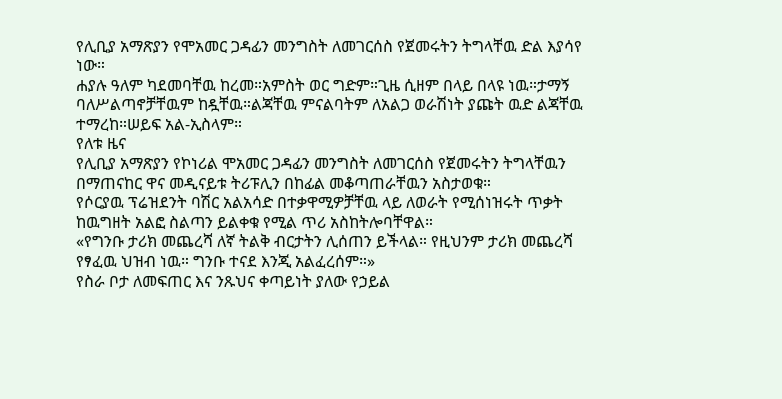የሊቢያ አማጽያን የሞአመር ጋዳፊን መንግስት ለመገርሰስ የጀመሩትን ትግላቸዉ ድል እያሳየ ነው።
ሐያሉ ዓለም ካደመባቸዉ ከረመ።አምስት ወር ግድም።ጊዜ ሲዘም በላይ በላዩ ነዉ።ታማኝ ባለሥልጣኖቻቸዉም ከዷቸዉ።ልጃቸዉ ምናልባትም ለአልጋ ወራሽነት ያጩት ዉድ ልጃቸዉ ተማረከ።ሠይፍ አል-ኢስላም።
የለቱ ዜና
የሊቢያ አማጽያን የኮነሪል ሞአመር ጋዳፊን መንግስት ለመገርሰስ የጀመሩትን ትግላቸዉን በማጠናከር ዋና መዲናይቱ ትሪፑሊን በከፊል መቆጣጠራቸዉን አስታወቁ።
የሶርያዉ ፕሬዝደንት ባሽር አልአሳድ በተቃዋሚዎቻቸዉ ላይ ለወራት የሚሰነዝሩት ጥቃት ከዉግዘት አልፎ ስልጣን ይልቀቁ የሚል ጥሪ አስከትሎባቸዋል።
«የግንቡ ታሪክ መጨረሻ ለኛ ትልቅ ብርታትን ሊሰጠን ይችላል። የዚህንም ታሪክ መጨረሻ የፃፈዉ ህዝብ ነዉ። ግንቡ ተናደ እንጂ አልፈረሰም።»
የስራ ቦታ ለመፍጠር እና ንጹህና ቀጣይነት ያለው የኃይል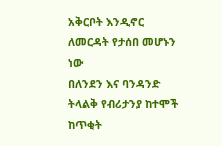አቅርቦት እንዲኖር ለመርዳት የታሰበ መሆኑን ነው
በለንደን እና ባንዳንድ ትላልቅ የብሪታንያ ከተሞች ከጥቂት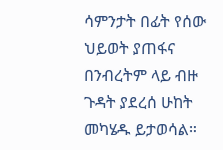ሳምንታት በፊት የሰው ህይወት ያጠፋና በንብረትም ላይ ብዙ ጉዳት ያደረሰ ሁከት መካሄዱ ይታወሳል።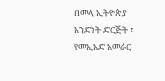በመላ ኢትዮጵያ አንድነት ድርጅት ፣ የመኢአድ አመራር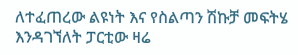ለተፈጠረው ልዩነት እና የስልጣን ሽኩቻ መፍትሄ እንዳገኘለት ፓርቲው ዛሬ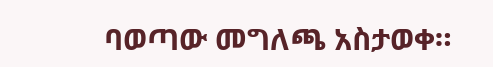ባወጣው መግለጫ አስታወቀ።